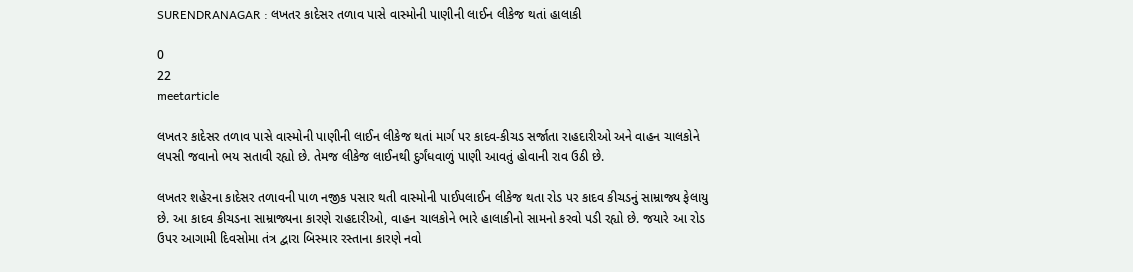SURENDRANAGAR : લખતર કાદેસર તળાવ પાસે વાસ્મોની પાણીની લાઈન લીકેજ થતાં હાલાકી

0
22
meetarticle

લખતર કાદેસર તળાવ પાસે વાસ્મોની પાણીની લાઈન લીકેજ થતાં માર્ગ પર કાદવ-કીચડ સર્જાતા રાહદારીઓ અને વાહન ચાલકોને લપસી જવાનો ભય સતાવી રહ્યો છે. તેમજ લીકેજ લાઈનથી દુર્ગંધવાળું પાણી આવતું હોવાની રાવ ઉઠી છે.

લખતર શહેરના કાદેસર તળાવની પાળ નજીક પસાર થતી વાસ્મોની પાઈપલાઈન લીકેજ થતા રોડ પર કાદવ કીચડનું સામ્રાજ્ય ફેલાયુ છે. આ કાદવ કીચડના સામ્રાજ્યના કારણે રાહદારીઓ, વાહન ચાલકોને ભારે હાલાકીનો સામનો કરવો પડી રહ્યો છે. જયારે આ રોડ ઉપર આગામી દિવસોમા તંત્ર દ્વારા બિસ્માર રસ્તાના કારણે નવો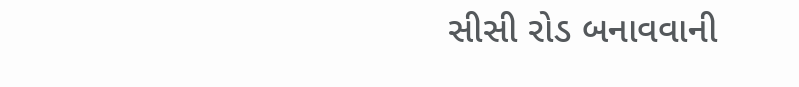સીસી રોડ બનાવવાની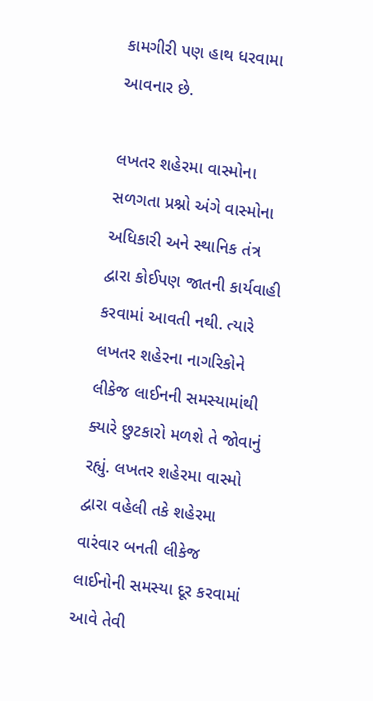કામગીરી પણ હાથ ધરવામા આવનાર છે.

લખતર શહેરમા વાસ્મોના સળગતા પ્રશ્નો અંગે વાસ્મોના અધિકારી અને સ્થાનિક તંત્ર દ્વારા કોઈપણ જાતની કાર્યવાહી કરવામાં આવતી નથી. ત્યારે લખતર શહેરના નાગરિકોને લીકેજ લાઈનની સમસ્યામાંથી ક્યારે છુટકારો મળશે તે જોવાનું રહ્યું. લખતર શહેરમા વાસ્મો દ્વારા વહેલી તકે શહેરમા વારંવાર બનતી લીકેજ લાઈનોની સમસ્યા દૂર કરવામાં આવે તેવી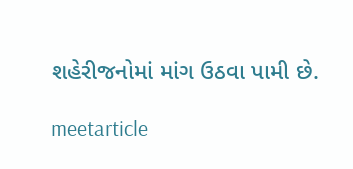શહેરીજનોમાં માંગ ઉઠવા પામી છે.

meetarticle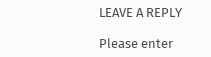LEAVE A REPLY

Please enter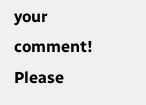your comment!
Please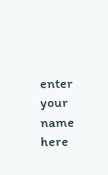enter your name here